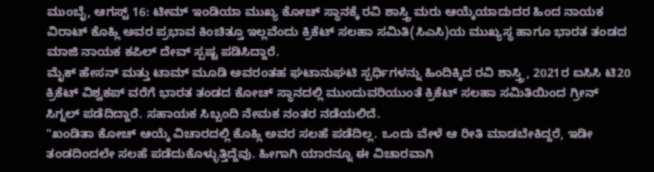ಮುಂಬೈ, ಆಗಸ್ಟ್ 16: ಟೀಮ್ ಇಂಡಿಯಾ ಮುಖ್ಯ ಕೋಚ್ ಸ್ಥಾನಕ್ಕೆ ರವಿ ಶಾಸ್ತ್ರಿ ಮರು ಆಯ್ಕೆಯಾದುದರ ಹಿಂದ ನಾಯಕ ವಿರಾಟ್ ಕೊಹ್ಲಿ ಅವರ ಪ್ರಭಾವ ಕಿಂಚಿತ್ತೂ ಇಲ್ಲವೆಂದು ಕ್ರಿಕೆಟ್ ಸಲಹಾ ಸಮಿತಿ(ಸಿಎಸಿ)ಯ ಮುಖ್ಯಸ್ಥ ಹಾಗೂ ಭಾರತ ತಂಡದ ಮಾಜಿ ನಾಯಕ ಕಪಿಲ್ ದೇವ್ ಸ್ಪಷ್ಟ ಪಡಿಸಿದ್ದಾರೆ.
ಮೈಕ್ ಹೇಸನ್ ಮತ್ತು ಟಾಮ್ ಮೂಡಿ ಅವರಂತಹ ಘಟಾನುಘಟಿ ಸ್ಪರ್ಧಿಗಳನ್ನು ಹಿಂದಿಕ್ಕಿದ ರವಿ ಶಾಸ್ತ್ರಿ, 2021ರ ಐಸಿಸಿ ಟಿ20 ಕ್ರಿಕೆಟ್ ವಿಶ್ವಕಪ್ ವರೆಗೆ ಭಾರತ ತಂಡದ ಕೋಚ್ ಸ್ಥಾನದಲ್ಲಿ ಮುಂದುವರಿಯುಂತೆ ಕ್ರಿಕೆಟ್ ಸಲಹಾ ಸಮಿತಿಯಿಂದ ಗ್ರೀನ್ ಸಿಗ್ನಲ್ ಪಡೆದಿದ್ದಾರೆ. ಸಹಾಯಕ ಸಿಬ್ಬಂದಿ ನೇಮಕ ನಂತರ ನಡೆಯಲಿದೆ.
"ಖಂಡಿತಾ ಕೋಚ್ ಆಯ್ಕೆ ವಿಚಾರದಲ್ಲಿ ಕೊಹ್ಲಿ ಅವರ ಸಲಹೆ ಪಡೆದಿಲ್ಲ. ಒಂದು ವೇಳೆ ಆ ರೀತಿ ಮಾಡಬೇಕಿದ್ದರೆ, ಇಡೀ ತಂಡದಿಂದಲೇ ಸಲಹೆ ಪಡೆದುಕೊಳ್ಳುತ್ತಿದ್ದೆವು. ಹೀಗಾಗಿ ಯಾರನ್ನೂ ಈ ವಿಚಾರವಾಗಿ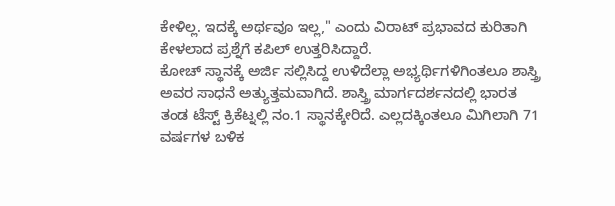ಕೇಳಿಲ್ಲ. ಇದಕ್ಕೆ ಅರ್ಥವೂ ಇಲ್ಲ," ಎಂದು ವಿರಾಟ್ ಪ್ರಭಾವದ ಕುರಿತಾಗಿ ಕೇಳಲಾದ ಪ್ರಶ್ನೆಗೆ ಕಪಿಲ್ ಉತ್ತರಿಸಿದ್ದಾರೆ.
ಕೋಚ್ ಸ್ಥಾನಕ್ಕೆ ಅರ್ಜಿ ಸಲ್ಲಿಸಿದ್ದ ಉಳಿದೆಲ್ಲಾ ಅಭ್ಯರ್ಥಿಗಳಿಗಿಂತಲೂ ಶಾಸ್ತ್ರಿ ಅವರ ಸಾಧನೆ ಅತ್ಯುತ್ತಮವಾಗಿದೆ. ಶಾಸ್ತ್ರಿ ಮಾರ್ಗದರ್ಶನದಲ್ಲಿ ಭಾರತ ತಂಡ ಟೆಸ್ಟ್ ಕ್ರಿಕೆಟ್ನಲ್ಲಿ ನಂ.1 ಸ್ಥಾನಕ್ಕೇರಿದೆ. ಎಲ್ಲದಕ್ಕಿಂತಲೂ ಮಿಗಿಲಾಗಿ 71 ವರ್ಷಗಳ ಬಳಿಕ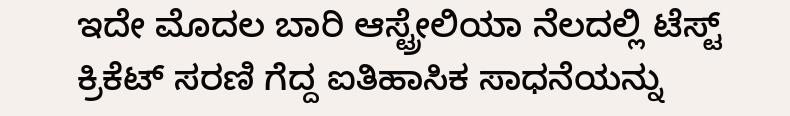ಇದೇ ಮೊದಲ ಬಾರಿ ಆಸ್ಟ್ರೇಲಿಯಾ ನೆಲದಲ್ಲಿ ಟೆಸ್ಟ್ ಕ್ರಿಕೆಟ್ ಸರಣಿ ಗೆದ್ದ ಐತಿಹಾಸಿಕ ಸಾಧನೆಯನ್ನು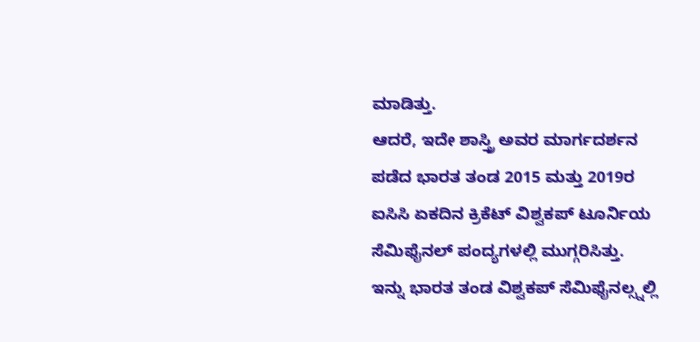ಮಾಡಿತ್ತು.
ಆದರೆ, ಇದೇ ಶಾಸ್ತ್ರಿ ಅವರ ಮಾರ್ಗದರ್ಶನ ಪಡೆದ ಭಾರತ ತಂಡ 2015 ಮತ್ತು 2019ರ ಐಸಿಸಿ ಏಕದಿನ ಕ್ರಿಕೆಟ್ ವಿಶ್ವಕಪ್ ಟೂರ್ನಿಯ ಸೆಮಿಫೈನಲ್ ಪಂದ್ಯಗಳಲ್ಲಿ ಮುಗ್ಗರಿಸಿತ್ತು.
ಇನ್ನು ಭಾರತ ತಂಡ ವಿಶ್ವಕಪ್ ಸೆಮಿಫೈನಲ್ಸ್ನಲ್ಲಿ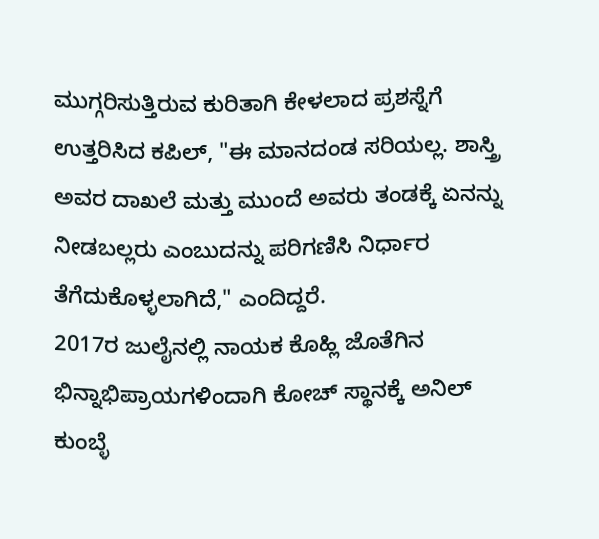ಮುಗ್ಗರಿಸುತ್ತಿರುವ ಕುರಿತಾಗಿ ಕೇಳಲಾದ ಪ್ರಶಸ್ನೆಗೆ ಉತ್ತರಿಸಿದ ಕಪಿಲ್, "ಈ ಮಾನದಂಡ ಸರಿಯಲ್ಲ. ಶಾಸ್ತ್ರಿ ಅವರ ದಾಖಲೆ ಮತ್ತು ಮುಂದೆ ಅವರು ತಂಡಕ್ಕೆ ಏನನ್ನು ನೀಡಬಲ್ಲರು ಎಂಬುದನ್ನು ಪರಿಗಣಿಸಿ ನಿರ್ಧಾರ ತೆಗೆದುಕೊಳ್ಳಲಾಗಿದೆ," ಎಂದಿದ್ದರೆ.
2017ರ ಜುಲೈನಲ್ಲಿ ನಾಯಕ ಕೊಹ್ಲಿ ಜೊತೆಗಿನ ಭಿನ್ನಾಭಿಪ್ರಾಯಗಳಿಂದಾಗಿ ಕೋಚ್ ಸ್ಥಾನಕ್ಕೆ ಅನಿಲ್ ಕುಂಬ್ಳೆ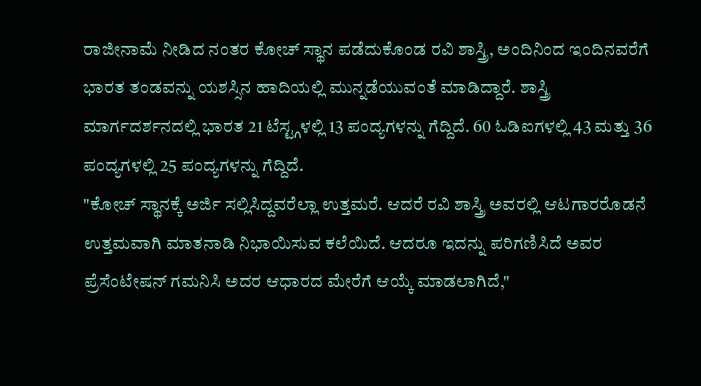ರಾಜೀನಾಮೆ ನೀಡಿದ ನಂತರ ಕೋಚ್ ಸ್ಥಾನ ಪಡೆದುಕೊಂಡ ರವಿ ಶಾಸ್ತ್ರಿ, ಅಂದಿನಿಂದ ಇಂದಿನವರೆಗೆ ಭಾರತ ತಂಡವನ್ನು ಯಶಸ್ಸಿನ ಹಾದಿಯಲ್ಲಿ ಮುನ್ನಡೆಯುವಂತೆ ಮಾಡಿದ್ದಾರೆ. ಶಾಸ್ತ್ರಿ ಮಾರ್ಗದರ್ಶನದಲ್ಲಿ ಭಾರತ 21 ಟೆಸ್ಟ್ಗಳಲ್ಲಿ 13 ಪಂದ್ಯಗಳನ್ನು ಗೆದ್ದಿದೆ. 60 ಓಡಿಐಗಳಲ್ಲಿ 43 ಮತ್ತು 36 ಪಂದ್ಯಗಳಲ್ಲಿ 25 ಪಂದ್ಯಗಳನ್ನು ಗೆದ್ದಿದೆ.
"ಕೋಚ್ ಸ್ಥಾನಕ್ಕೆ ಅರ್ಜಿ ಸಲ್ಲಿಸಿದ್ದವರೆಲ್ಲಾ ಉತ್ತಮರೆ. ಆದರೆ ರವಿ ಶಾಸ್ತ್ರಿ ಅವರಲ್ಲಿ ಆಟಗಾರರೊಡನೆ ಉತ್ತಮವಾಗಿ ಮಾತನಾಡಿ ನಿಭಾಯಿಸುವ ಕಲೆಯಿದೆ. ಆದರೂ ಇದನ್ನು ಪರಿಗಣಿಸಿದೆ ಅವರ ಪ್ರೆಸೆಂಟೇಷನ್ ಗಮನಿಸಿ ಅದರ ಆಧಾರದ ಮೇರೆಗೆ ಆಯ್ಕೆ ಮಾಡಲಾಗಿದೆ,"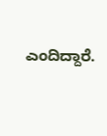ಎಂದಿದ್ದಾರೆ.